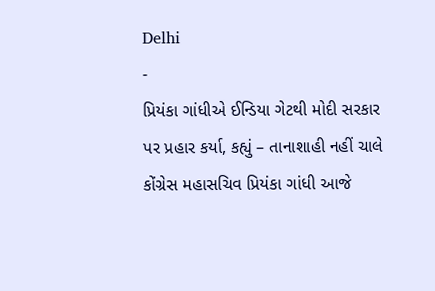Delhi
-
પ્રિયંકા ગાંધીએ ઈન્ડિયા ગેટથી મોદી સરકાર પર પ્રહાર કર્યા, કહ્યું – તાનાશાહી નહીં ચાલે
કોંગ્રેસ મહાસચિવ પ્રિયંકા ગાંધી આજે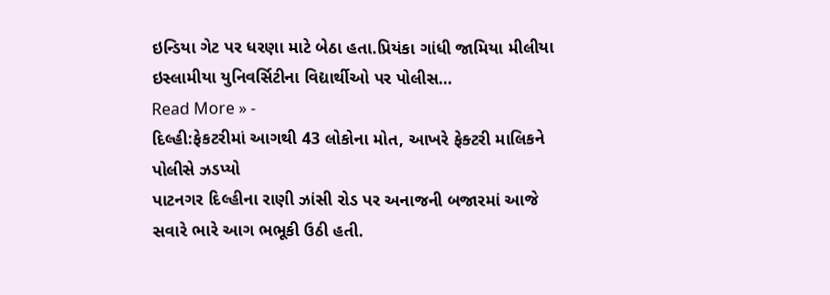ઇન્ડિયા ગેટ પર ધરણા માટે બેઠા હતા.પ્રિયંકા ગાંધી જામિયા મીલીયા ઇસ્લામીયા યુનિવર્સિટીના વિદ્યાર્થીઓ પર પોલીસ…
Read More » -
દિલ્હી:ફેકટરીમાં આગથી 43 લોકોના મોત, આખરે ફેક્ટરી માલિકને પોલીસે ઝડપ્યો
પાટનગર દિલ્હીના રાણી ઝાંસી રોડ પર અનાજની બજારમાં આજે સવારે ભારે આગ ભભૂકી ઉઠી હતી.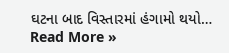ઘટના બાદ વિસ્તારમાં હંગામો થયો…
Read More »